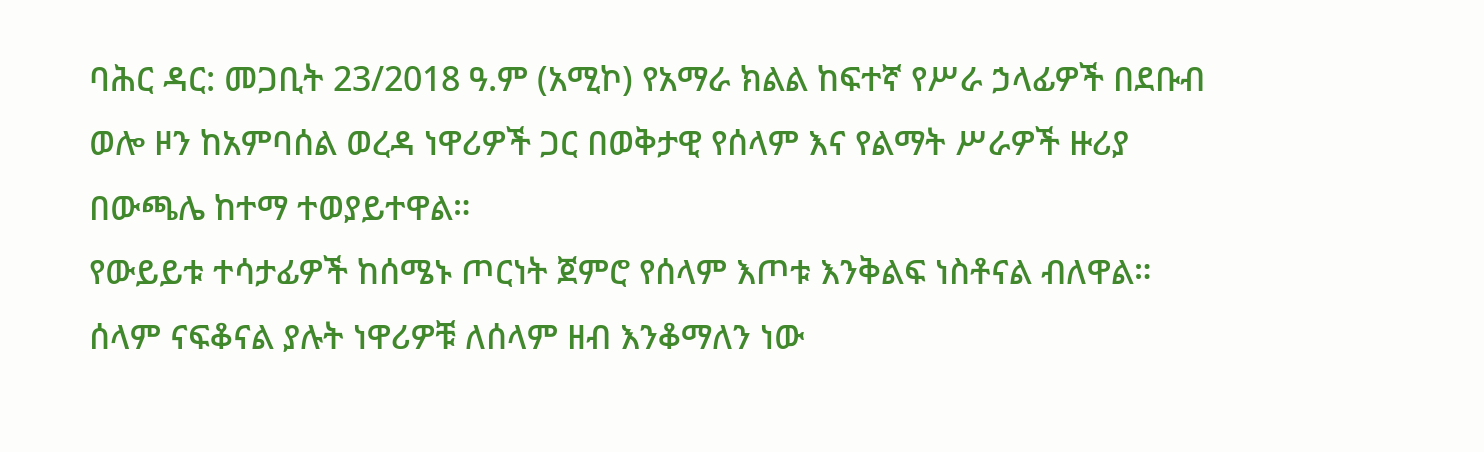ባሕር ዳር: መጋቢት 23/2018 ዓ.ም (አሚኮ) የአማራ ክልል ከፍተኛ የሥራ ኃላፊዎች በደቡብ ወሎ ዞን ከአምባሰል ወረዳ ነዋሪዎች ጋር በወቅታዊ የሰላም እና የልማት ሥራዎች ዙሪያ በውጫሌ ከተማ ተወያይተዋል።
የውይይቱ ተሳታፊዎች ከሰሜኑ ጦርነት ጀምሮ የሰላም እጦቱ እንቅልፍ ነስቶናል ብለዋል። ሰላም ናፍቆናል ያሉት ነዋሪዎቹ ለሰላም ዘብ እንቆማለን ነው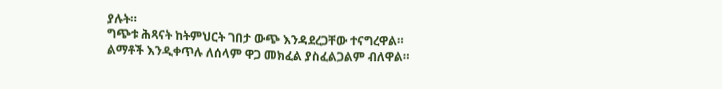ያሉት።
ግጭቱ ሕጻናት ከትምህርት ገበታ ውጭ እንዳደረጋቸው ተናግረዋል። ልማቶች እንዲቀጥሉ ለሰላም ዋጋ መክፈል ያስፈልጋልም ብለዋል።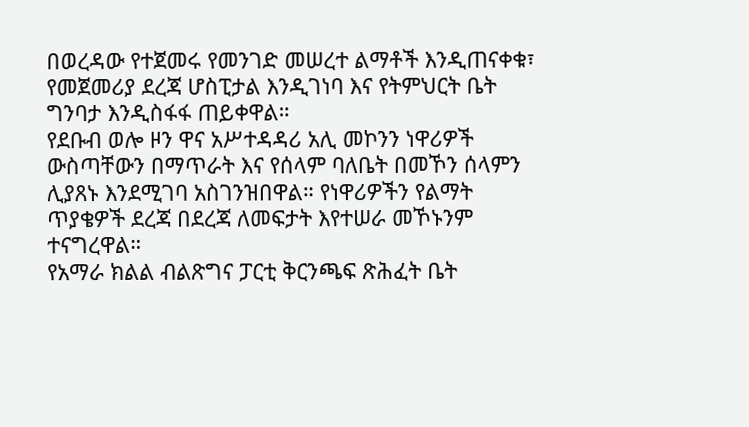በወረዳው የተጀመሩ የመንገድ መሠረተ ልማቶች እንዲጠናቀቁ፣ የመጀመሪያ ደረጃ ሆስፒታል እንዲገነባ እና የትምህርት ቤት ግንባታ እንዲስፋፋ ጠይቀዋል።
የደቡብ ወሎ ዞን ዋና አሥተዳዳሪ አሊ መኮንን ነዋሪዎች ውስጣቸውን በማጥራት እና የሰላም ባለቤት በመኾን ሰላምን ሊያጸኑ እንደሚገባ አስገንዝበዋል። የነዋሪዎችን የልማት ጥያቄዎች ደረጃ በደረጃ ለመፍታት እየተሠራ መኾኑንም ተናግረዋል።
የአማራ ክልል ብልጽግና ፓርቲ ቅርንጫፍ ጽሕፈት ቤት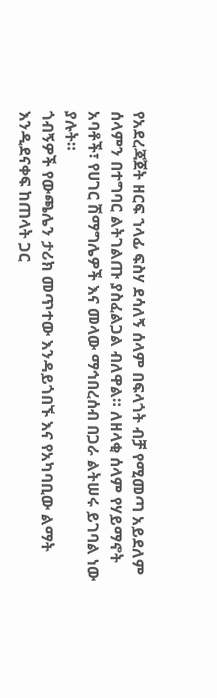የአደረጃጀት ዘርፍ ኀላፊ ፍስሃ ደሳለኝ ሰላም በፍላጎት ብቻ የሚመጣ አይደለም ሰላምን በተግባር ልትገልጡ ያስፈልጋል ብለዋል። ለዘላቂ ሰላም የሃይማኖት አባቶች፣ የሀገር ሽማግሌዎች እና መላው ማኅበረሰብ በጋራ ልትሠሩ ይገባል ነው ያሉት።
ጎብኝዎች የውጫሌን ታሪክ መጥተው እንዳይጎበኙ እና የአካባቢው ልማት እንዲደናቀፍ ከጠላት ጋር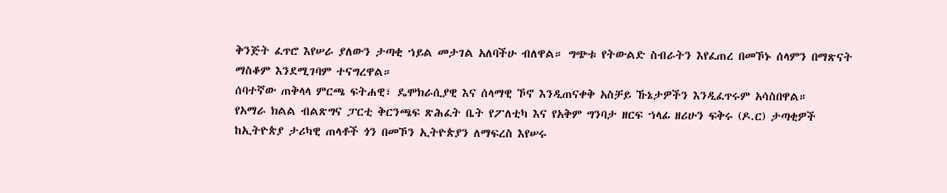ቅንጅት ፈጥሮ እየሠራ ያለውን ታጣቂ ኀይል መታገል አለባችሁ ብለዋል። ግጭቱ የትውልድ ስብራትን እየፈጠረ በመኾኑ ሰላምን በማጽናት ማስቆም እንደሚገባም ተናግረዋል።
ሰባተኛው ጠቅላላ ምርጫ ፍትሐዊ፣ ዴሞክራሲያዊ እና ሰላማዊ ኾኖ እንዲጠናቀቅ አስቻይ ኹኔታዎችን እንዲፈጥሩም አሳስበዋል።
የአማራ ክልል ብልጽግና ፓርቲ ቅርንጫፍ ጽሕፈት ቤት የፖለቲካ እና የአቅም ግንባታ ዘርፍ ኀላፊ ዘሪሁን ፍቅሩ (ዶ.ር) ታጣቂዎች ከኢትዮጵያ ታሪካዊ ጠላቶች ጎን በመኾን ኢትዮጵያን ለማፍረስ እየሠሩ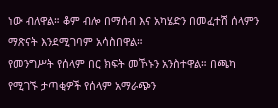ነው ብለዋል። ቆም ብሎ በማሰብ እና አካሄድን በመፈተሽ ሰላምን ማጽናት እንደሚገባም አሳስበዋል።
የመንግሥት የሰላም በር ክፍት መኾኑን አንስተዋል። በጫካ የሚገኙ ታጣቂዎች የሰላም አማራጭን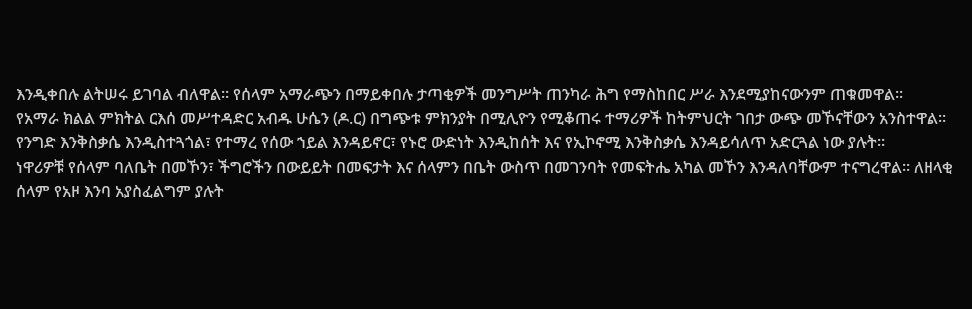እንዲቀበሉ ልትሠሩ ይገባል ብለዋል። የሰላም አማራጭን በማይቀበሉ ታጣቂዎች መንግሥት ጠንካራ ሕግ የማስከበር ሥራ እንደሚያከናውንም ጠቁመዋል።
የአማራ ክልል ምክትል ርእሰ መሥተዳድር አብዱ ሁሴን (ዶ.ር) በግጭቱ ምክንያት በሚሊዮን የሚቆጠሩ ተማሪዎች ከትምህርት ገበታ ውጭ መኾናቸውን አንስተዋል። የንግድ እንቅስቃሴ እንዲስተጓጎል፣ የተማረ የሰው ኀይል እንዳይኖር፣ የኑሮ ውድነት እንዲከሰት እና የኢኮኖሚ እንቅስቃሴ እንዳይሳለጥ አድርጓል ነው ያሉት።
ነዋሪዎቹ የሰላም ባለቤት በመኾን፣ ችግሮችን በውይይት በመፍታት እና ሰላምን በቤት ውስጥ በመገንባት የመፍትሔ አካል መኾን እንዳለባቸውም ተናግረዋል። ለዘላቂ ሰላም የአዞ እንባ አያስፈልግም ያሉት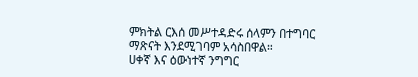ምክትል ርእሰ መሥተዳድሩ ሰላምን በተግባር ማጽናት እንደሚገባም አሳስበዋል።
ሀቀኛ እና ዕውነተኛ ንግግር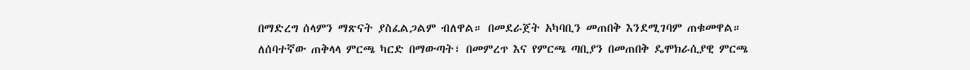በማድረግ ሰላምን ማጽናት ያስፈልጋልም ብለዋል። በመደራጀት አካባቢን መጠበቅ እንደሚገባም ጠቁመዋል።
ለሰባተኛው ጠቅላላ ምርጫ ካርድ በማውጣት፣ በመምረጥ እና የምርጫ ጣቢያን በመጠበቅ ዴሞክራሲያዊ ምርጫ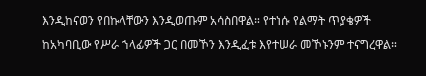እንዲከናወን የበኩላቸውን እንዲወጡም አሳስበዋል። የተነሱ የልማት ጥያቄዎች ከአካባቢው የሥራ ኀላፊዎች ጋር በመኾን እንዲፈቱ እየተሠራ መኾኑንም ተናግረዋል።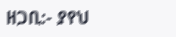ዘጋቢ:- ያየህ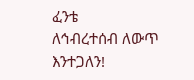ፈንቴ
ለኅብረተሰብ ለውጥ እንተጋለን!